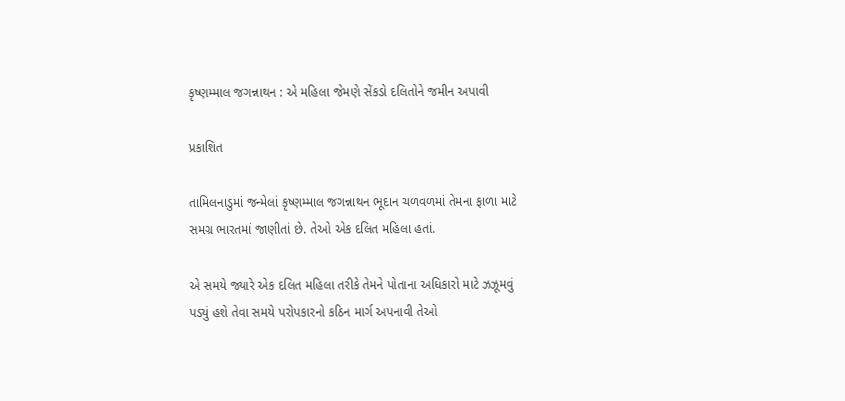કૃષ્ણમ્માલ જગન્નાથન : એ મહિલા જેમણે સેંકડો દલિતોને જમીન અપાવી

પ્રકાશિત

તામિલનાડુમાં જન્મેલાં કૃષ્ણમ્માલ જગન્નાથન ભૂદાન ચળવળમાં તેમના ફાળા માટે સમગ્ર ભારતમાં જાણીતાં છે. તેઓ એક દલિત મહિલા હતાં.

એ સમયે જ્યારે એક દલિત મહિલા તરીકે તેમને પોતાના અધિકારો માટે ઝઝૂમવું પડ્યું હશે તેવા સમયે પરોપકારનો કઠિન માર્ગ અપનાવી તેઓ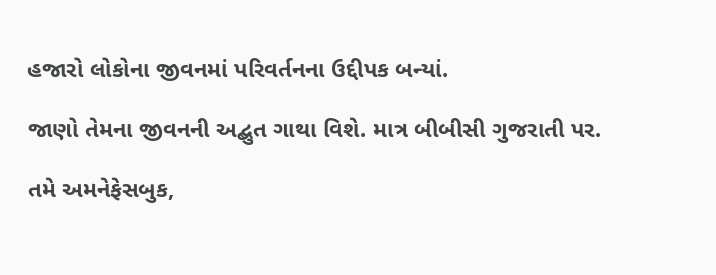હજારો લોકોના જીવનમાં પરિવર્તનના ઉદ્દીપક બન્યાં.

જાણો તેમના જીવનની અદ્બુત ગાથા વિશે. માત્ર બીબીસી ગુજરાતી પર.

તમે અમનેફેસબુક,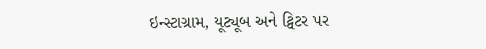ઇન્સ્ટાગ્રામ, યૂટ્યૂબ અને ટ્વિટર પર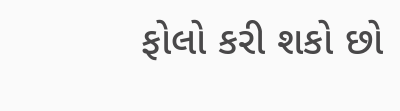ફોલો કરી શકો છો